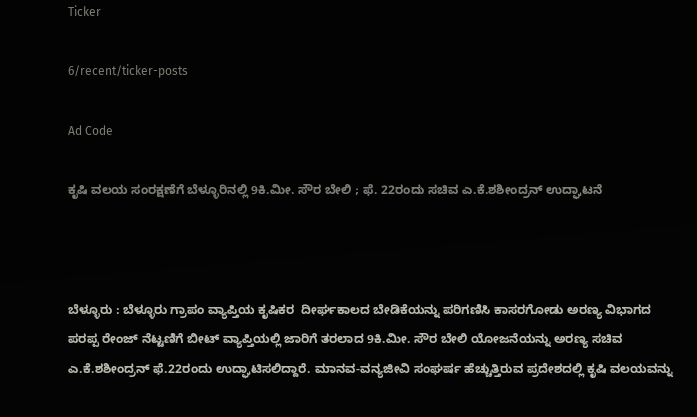Ticker

6/recent/ticker-posts

Ad Code

ಕೃಷಿ ವಲಯ ಸಂರಕ್ಷಣೆಗೆ ಬೆಳ್ಳೂರಿನಲ್ಲಿ 9ಕಿ.ಮೀ. ಸೌರ ಬೇಲಿ ; ಫೆ. 22ರಂದು ಸಚಿವ ಎ.ಕೆ.ಶಶೀಂದ್ರನ್ ಉದ್ಘಾಟನೆ



ಬೆಳ್ಳೂರು : ಬೆಳ್ಳೂರು ಗ್ರಾಪಂ ವ್ಯಾಪ್ತಿಯ ಕೃಷಿಕರ  ದೀರ್ಘಕಾಲದ ಬೇಡಿಕೆಯನ್ನು ಪರಿಗಣಿಸಿ ಕಾಸರಗೋಡು ಅರಣ್ಯ ವಿಭಾಗದ ಪರಪ್ಪ ರೇಂಜ್ ನೆಟ್ಟಣಿಗೆ ಬೀಟ್ ವ್ಯಾಪ್ತಿಯಲ್ಲಿ ಜಾರಿಗೆ ತರಲಾದ 9ಕಿ.ಮೀ. ಸೌರ ಬೇಲಿ ಯೋಜನೆಯನ್ನು ಅರಣ್ಯ ಸಚಿವ ಎ.ಕೆ.ಶಶೀಂದ್ರನ್ ಫೆ.22ರಂದು ಉದ್ಘಾಟಿಸಲಿದ್ದಾರೆ. ಮಾನವ-ವನ್ಯಜೀವಿ ಸಂಘರ್ಷ ಹೆಚ್ಚುತ್ತಿರುವ ಪ್ರದೇಶದಲ್ಲಿ ಕೃಷಿ ವಲಯವನ್ನು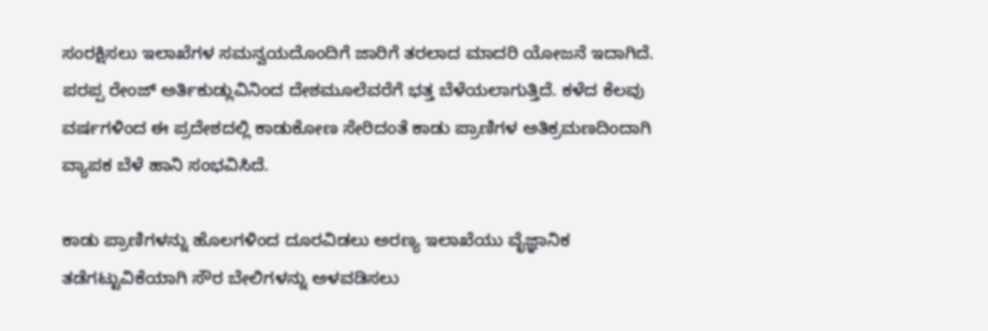ಸಂರಕ್ಷಿಸಲು ಇಲಾಖೆಗಳ ಸಮನ್ವಯದೊಂದಿಗೆ ಜಾರಿಗೆ ತರಲಾದ ಮಾದರಿ ಯೋಜನೆ ಇದಾಗಿದೆ. ಪರಪ್ಪ ರೇಂಜ್ ಅರ್ತಿಕುಡ್ಲುವಿನಿಂದ ದೇಶಮೂಲೆವರೆಗೆ ಭತ್ತ ಬೆಳೆಯಲಾಗುತ್ತಿದೆ. ಕಳೆದ ಕೆಲವು ವರ್ಷಗಳಿಂದ ಈ ಪ್ರದೇಶದಲ್ಲಿ ಕಾಡುಕೋಣ ಸೇರಿದಂತೆ ಕಾಡು ಪ್ರಾಣಿಗಳ ಅತಿಕ್ರಮಣದಿಂದಾಗಿ ವ್ಯಾಪಕ ಬೆಳೆ ಹಾನಿ ಸಂಭವಿಸಿದೆ.

ಕಾಡು ಪ್ರಾಣಿಗಳನ್ನು ಹೊಲಗಳಿಂದ ದೂರವಿಡಲು ಅರಣ್ಯ ಇಲಾಖೆಯು ವೈಜ್ಞಾನಿಕ ತಡೆಗಟ್ಟುವಿಕೆಯಾಗಿ ಸೌರ ಬೇಲಿಗಳನ್ನು ಅಳವಡಿಸಲು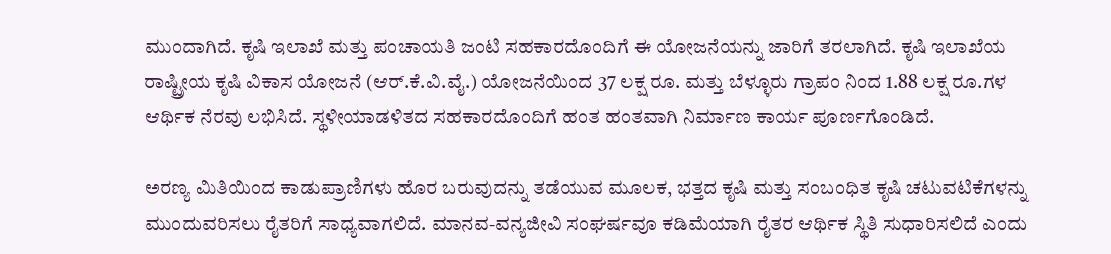ಮುಂದಾಗಿದೆ. ಕೃಷಿ ಇಲಾಖೆ ಮತ್ತು ಪಂಚಾಯತಿ ಜಂಟಿ ಸಹಕಾರದೊಂದಿಗೆ ಈ ಯೋಜನೆಯನ್ನು ಜಾರಿಗೆ ತರಲಾಗಿದೆ. ಕೃಷಿ ಇಲಾಖೆಯ ರಾಷ್ಟ್ರೀಯ ಕೃಷಿ ವಿಕಾಸ ಯೋಜನೆ (ಆರ್.ಕೆ.ವಿ.ವೈ.) ಯೋಜನೆಯಿಂದ 37 ಲಕ್ಷ ರೂ. ಮತ್ತು ಬೆಳ್ಳೂರು ಗ್ರಾಪಂ ನಿಂದ 1.88 ಲಕ್ಷ ರೂ.ಗಳ ಆರ್ಥಿಕ ನೆರವು ಲಭಿಸಿದೆ. ಸ್ಥಳೀಯಾಡಳಿತದ ಸಹಕಾರದೊಂದಿಗೆ ಹಂತ ಹಂತವಾಗಿ ನಿರ್ಮಾಣ ಕಾರ್ಯ ಪೂರ್ಣಗೊಂಡಿದೆ.

ಅರಣ್ಯ ಮಿತಿಯಿಂದ ಕಾಡುಪ್ರಾಣಿಗಳು ಹೊರ ಬರುವುದನ್ನು ತಡೆಯುವ ಮೂಲಕ, ಭತ್ತದ ಕೃಷಿ ಮತ್ತು ಸಂಬಂಧಿತ ಕೃಷಿ ಚಟುವಟಿಕೆಗಳನ್ನು ಮುಂದುವರಿಸಲು ರೈತರಿಗೆ ಸಾಧ್ಯವಾಗಲಿದೆ. ಮಾನವ-ವನ್ಯಜೀವಿ ಸಂಘರ್ಷವೂ ಕಡಿಮೆಯಾಗಿ ರೈತರ ಆರ್ಥಿಕ ಸ್ಥಿತಿ ಸುಧಾರಿಸಲಿದೆ ಎಂದು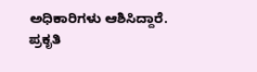ಅಧಿಕಾರಿಗಳು ಆಶಿಸಿದ್ದಾರೆ. ಪ್ರಕೃತಿ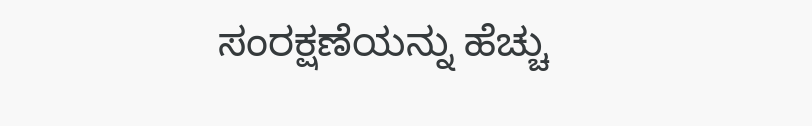ಸಂರಕ್ಷಣೆಯನ್ನು ಹೆಚ್ಚು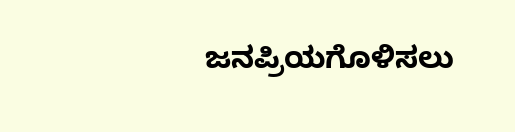ಜನಪ್ರಿಯಗೊಳಿಸಲು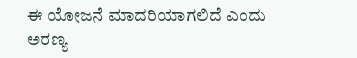ಈ ಯೋಜನೆ ಮಾದರಿಯಾಗಲಿದೆ ಎಂದು ಅರಣ್ಯ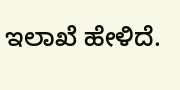ಇಲಾಖೆ ಹೇಳಿದೆ.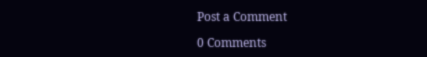Post a Comment

0 Comments